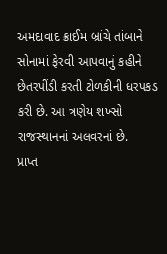અમદાવાદ ક્રાઈમ બ્રાંચે તાંબાને સોનામાં ફેરવી આપવાનું કહીને છેતરપીંડી કરતી ટોળકીની ધરપકડ કરી છે. આ ત્રણેય શખ્સો રાજસ્થાનનાં અલવરનાં છે.
પ્રાપ્ત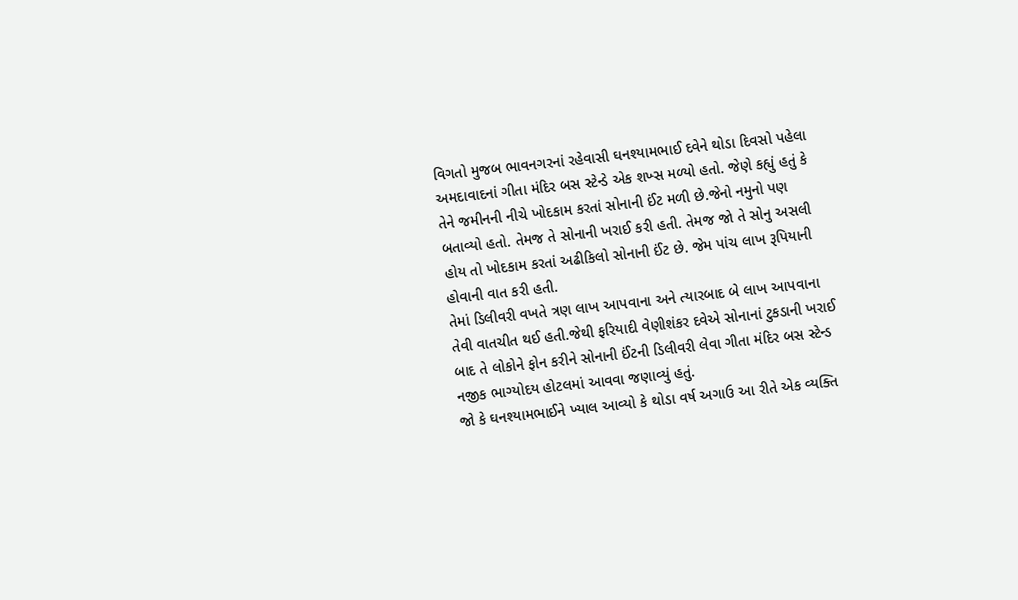વિગતો મુજબ ભાવનગરનાં રહેવાસી ઘનશ્યામભાઈ દવેને થોડા દિવસો પહેલા અમદાવાદનાં ગીતા મંદિર બસ સ્ટેન્ડે એક શખ્સ મળ્યો હતો. જેણે કહ્યું હતું કે તેને જમીનની નીચે ખોદકામ કરતાં સોનાની ઈંટ મળી છે.જેનો નમુનો પણ બતાવ્યો હતો. તેમજ તે સોનાની ખરાઈ કરી હતી. તેમજ જો તે સોનુ અસલી હોય તો ખોદકામ કરતાં અઢીકિલો સોનાની ઈંટ છે. જેમ પાંચ લાખ રૂપિયાની હોવાની વાત કરી હતી.
તેમાં ડિલીવરી વખતે ત્રણ લાખ આપવાના અને ત્યારબાદ બે લાખ આપવાના તેવી વાતચીત થઈ હતી.જેથી ફરિયાદી વેણીશંકર દવેએ સોનાનાં ટુકડાની ખરાઈ બાદ તે લોકોને ફોન કરીને સોનાની ઈંટની ડિલીવરી લેવા ગીતા મંદિર બસ સ્ટેન્ડ નજીક ભાગ્યોદય હોટલમાં આવવા જણાવ્યું હતું.
જો કે ઘનશ્યામભાઈને ખ્યાલ આવ્યો કે થોડા વર્ષ અગાઉ આ રીતે એક વ્યક્તિ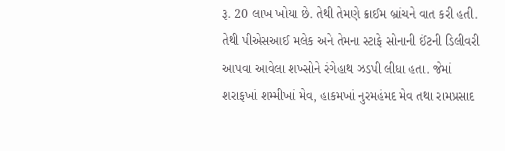રૂ. 20 લાખ ખોયા છે. તેથી તેમણે ક્રાઈમ બ્રાંચને વાત કરી હતી. તેથી પીએસઆઈ મલેક અને તેમના સ્ટાફે સોનાની ઈંટની ડિલીવરી આપવા આવેલા શખ્સોને રંગેહાથ ઝડપી લીધા હતા. જેમાં શરાફખાં શમ્મીખાં મેવ, હાકમખાં નુરમહંમદ મેવ તથા રામપ્રસાદ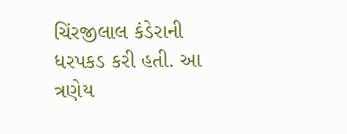ચિંરજીલાલ કંડેરાની ધરપકડ કરી હતી. આ ત્રણેય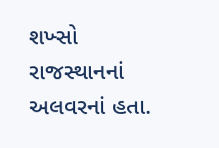શખ્સો રાજસ્થાનનાં અલવરનાં હતા.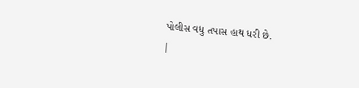પોલીસ વધુ તપાસ હાથ ધરી છે.
|